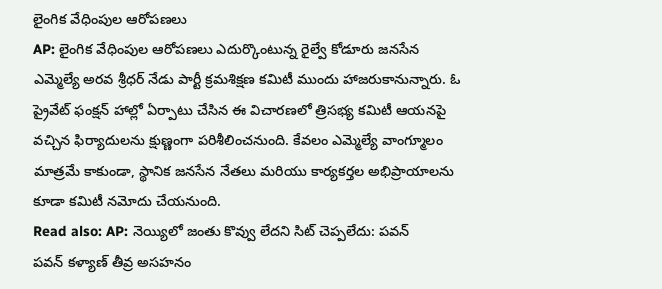లైంగిక వేధింపుల ఆరోపణలు
AP: లైంగిక వేధింపుల ఆరోపణలు ఎదుర్కొంటున్న రైల్వే కోడూరు జనసేన ఎమ్మెల్యే అరవ శ్రీధర్ నేడు పార్టీ క్రమశిక్షణ కమిటీ ముందు హాజరుకానున్నారు. ఓ ప్రైవేట్ ఫంక్షన్ హాల్లో ఏర్పాటు చేసిన ఈ విచారణలో త్రిసభ్య కమిటీ ఆయనపై వచ్చిన ఫిర్యాదులను క్షుణ్ణంగా పరిశీలించనుంది. కేవలం ఎమ్మెల్యే వాంగ్మూలం మాత్రమే కాకుండా, స్థానిక జనసేన నేతలు మరియు కార్యకర్తల అభిప్రాయాలను కూడా కమిటీ నమోదు చేయనుంది.
Read also: AP: నెయ్యిలో జంతు కొవ్వు లేదని సిట్ చెప్పలేదు: పవన్
పవన్ కళ్యాణ్ తీవ్ర అసహనం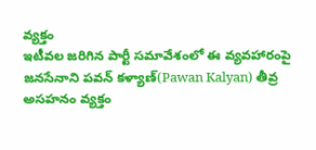వ్యక్తం
ఇటీవల జరిగిన పార్టీ సమావేశంలో ఈ వ్యవహారంపై జనసేనాని పవన్ కళ్యాణ్(Pawan Kalyan) తీవ్ర అసహనం వ్యక్తం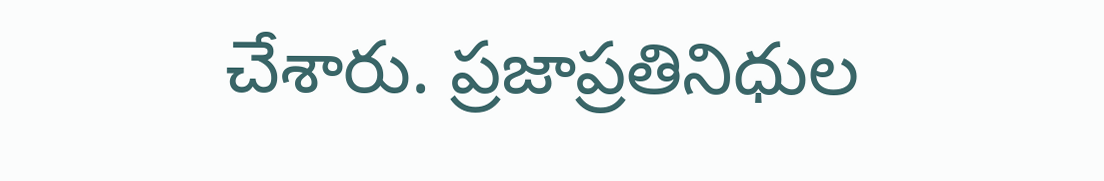చేశారు. ప్రజాప్రతినిధుల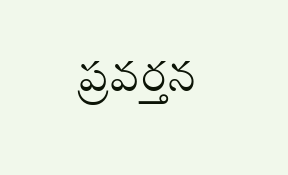ప్రవర్తన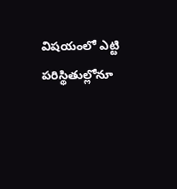విషయంలో ఎట్టి పరిస్థితుల్లోనూ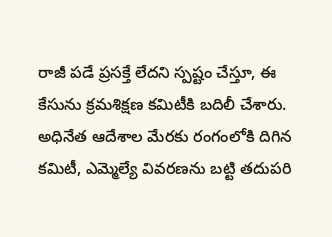రాజీ పడే ప్రసక్తే లేదని స్పష్టం చేస్తూ, ఈ కేసును క్రమశిక్షణ కమిటీకి బదిలీ చేశారు. అధినేత ఆదేశాల మేరకు రంగంలోకి దిగిన కమిటీ, ఎమ్మెల్యే వివరణను బట్టి తదుపరి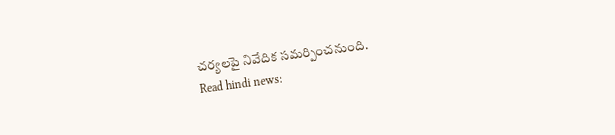చర్యలపై నివేదిక సమర్పించనుంది.
Read hindi news: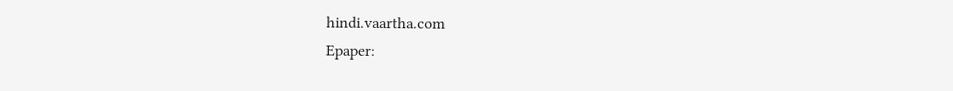hindi.vaartha.com
Epaper: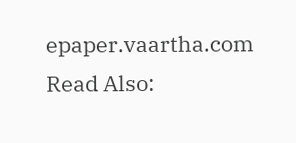epaper.vaartha.com
Read Also: